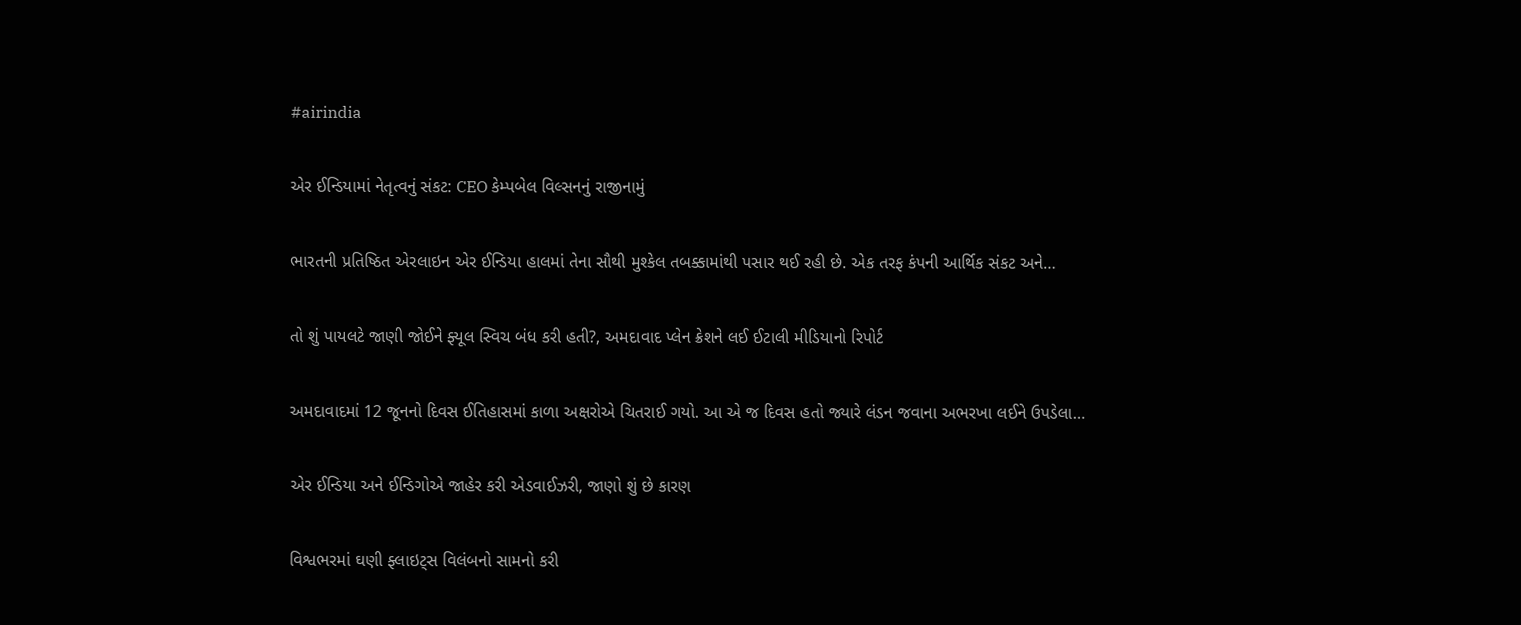#airindia

એર ઈન્ડિયામાં નેતૃત્વનું સંકટ: CEO કેમ્પબેલ વિલ્સનનું રાજીનામું

ભારતની પ્રતિષ્ઠિત એરલાઇન એર ઈન્ડિયા હાલમાં તેના સૌથી મુશ્કેલ તબક્કામાંથી પસાર થઈ રહી છે. એક તરફ કંપની આર્થિક સંકટ અને…

તો શું પાયલટે જાણી જોઈને ફ્યૂલ સ્વિચ બંધ કરી હતી?, અમદાવાદ પ્લેન ક્રેશને લઈ ઈટાલી મીડિયાનો રિપોર્ટ

અમદાવાદમાં 12 જૂનનો દિવસ ઈતિહાસમાં કાળા અક્ષરોએ ચિતરાઈ ગયો. આ એ જ દિવસ હતો જ્યારે લંડન જવાના અભરખા લઈને ઉપડેલા…

એર ઈન્ડિયા અને ઈન્ડિગોએ જાહેર કરી એડવાઈઝરી, જાણો શું છે કારણ

વિશ્વભરમાં ઘણી ફ્લાઇટ્સ વિલંબનો સામનો કરી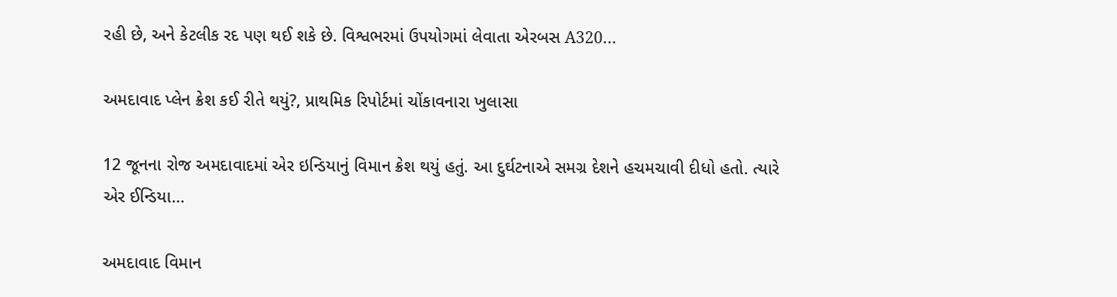રહી છે, અને કેટલીક રદ પણ થઈ શકે છે. વિશ્વભરમાં ઉપયોગમાં લેવાતા એરબસ A320…

અમદાવાદ પ્લેન ક્રેશ કઈ રીતે થયું?, પ્રાથમિક રિપોર્ટમાં ચોંકાવનારા ખુલાસા

12 જૂનના રોજ અમદાવાદમાં એર ઇન્ડિયાનું વિમાન ક્રેશ થયું હતું. આ દુર્ઘટનાએ સમગ્ર દેશને હચમચાવી દીધો હતો. ત્યારે એર ઈન્ડિયા…

અમદાવાદ વિમાન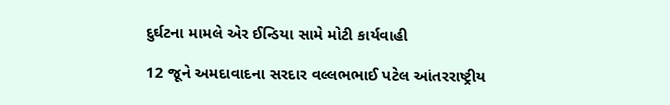દુર્ઘટના મામલે એર ઈન્ડિયા સામે મોટી કાર્યવાહી

12 જૂને અમદાવાદના સરદાર વલ્લભભાઈ પટેલ આંતરરાષ્ટ્રીય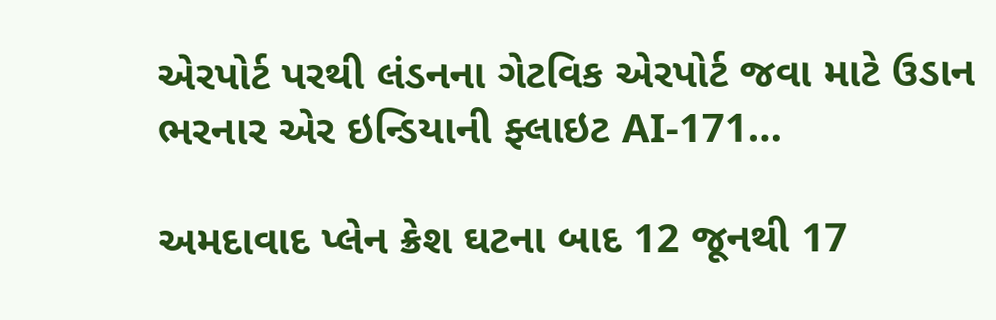એરપોર્ટ પરથી લંડનના ગેટવિક એરપોર્ટ જવા માટે ઉડાન ભરનાર એર ઇન્ડિયાની ફ્લાઇટ AI-171…

અમદાવાદ પ્લેન ક્રેશ ઘટના બાદ 12 જૂનથી 17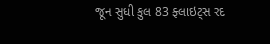જૂન સુધી કુલ 83 ફ્લાઇટ્સ રદ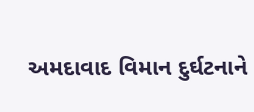અમદાવાદ વિમાન દુર્ઘટનાને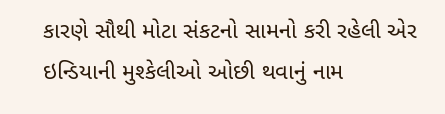કારણે સૌથી મોટા સંકટનો સામનો કરી રહેલી એર ઇન્ડિયાની મુશ્કેલીઓ ઓછી થવાનું નામ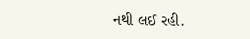નથી લઈ રહી.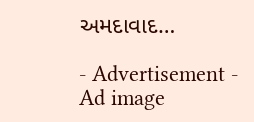અમદાવાદ…

- Advertisement -
Ad image